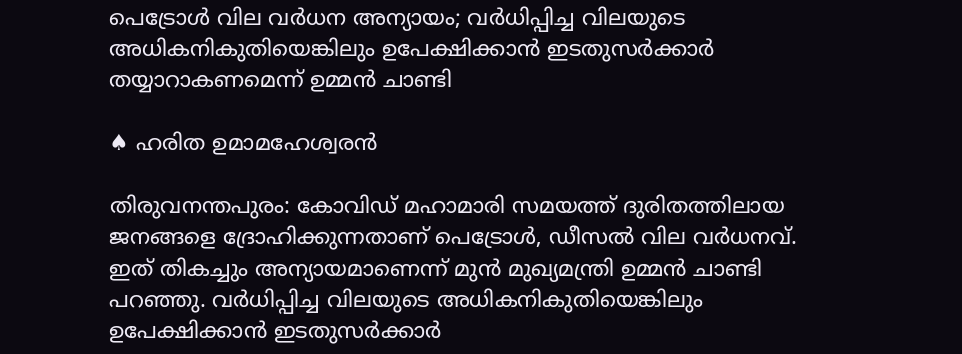പെട്രോള്‍ വില വര്‍ധന അന്യായം; വര്‍ധിപ്പിച്ച വിലയുടെ അധികനികുതിയെങ്കിലും ഉപേക്ഷിക്കാന്‍ ഇടതുസര്‍ക്കാര്‍ തയ്യാറാകണമെന്ന് ഉമ്മന്‍ ചാണ്ടി

♠ ഹരിത ഉമാമഹേശ്വരന്‍

തിരുവനന്തപുരം: കോവിഡ് മഹാമാരി സമയത്ത് ദുരിതത്തിലായ ജനങ്ങളെ ദ്രോഹിക്കുന്നതാണ് പെട്രോള്‍, ഡീസല്‍ വില വര്‍ധനവ്. ഇത് തികച്ചും അന്യായമാണെന്ന് മുന്‍ മുഖ്യമന്ത്രി ഉമ്മന്‍ ചാണ്ടി പറഞ്ഞു. വര്‍ധിപ്പിച്ച വിലയുടെ അധികനികുതിയെങ്കിലും ഉപേക്ഷിക്കാന്‍ ഇടതുസര്‍ക്കാര്‍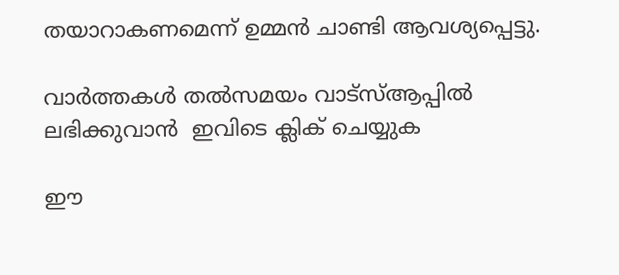തയാറാകണമെന്ന് ഉമ്മന്‍ ചാണ്ടി ആവശ്യപ്പെട്ടു.

വാര്‍ത്തകള്‍ തല്‍സമയം വാട്‌സ്ആപ്പില്‍ ലഭിക്കുവാന്‍  ഇവിടെ ക്ലിക് ചെയ്യുക

ഈ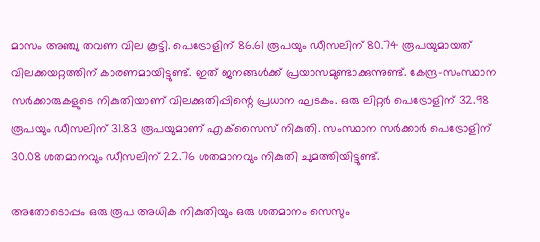മാസം അഞ്ചു തവണ വില കൂട്ടി. പെട്രോളിന് 86.61 രൂപയും ഡീസലിന് 80.74 രൂപയുമായത് വിലക്കയറ്റത്തിന് കാരണമായിട്ടുണ്ട്. ഇത് ജനങ്ങള്‍ക്ക് പ്രയാസമുണ്ടാക്കുന്നുണ്ട്. കേന്ദ്ര-സംസ്ഥാന സര്‍ക്കാരുകളുടെ നികുതിയാണ് വിലക്കുതിപ്പിന്റെ പ്രധാന ഘടകം. ഒരു ലിറ്റര്‍ പെട്രോളിന് 32.98 രൂപയും ഡീസലിന് 31.83 രൂപയുമാണ് എക്‌സൈസ് നികുതി. സംസ്ഥാന സര്‍ക്കാര്‍ പെട്രോളിന് 30.08 ശതമാനവും ഡീസലിന് 22.76 ശതമാനവും നികുതി ചുമത്തിയിട്ടുണ്ട്.

അതോടൊപ്പം ഒരു രൂപ അധിക നികുതിയും ഒരു ശതമാനം സെസും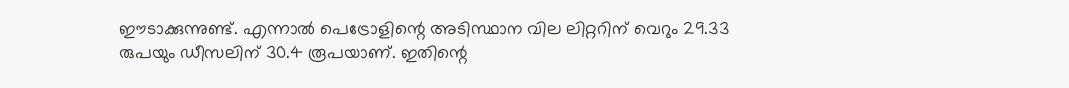ഈടാക്കുന്നുണ്ട്. എന്നാല്‍ പെട്രോളിന്റെ അടിസ്ഥാന വില ലിറ്ററിന് വെറും 29.33 രുപയും ഡീസലിന് 30.4 രൂപയാണ്. ഇതിന്റെ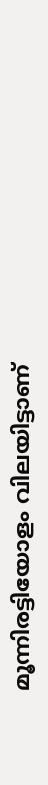മൂന്നിരട്ടിയോളം വിലയിട്ടാണ്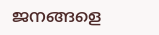ജനങ്ങളെ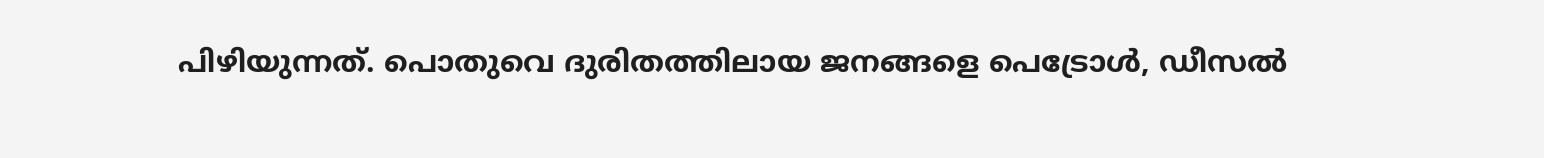പിഴിയുന്നത്. പൊതുവെ ദുരിതത്തിലായ ജനങ്ങളെ പെട്രോള്‍, ഡീസല്‍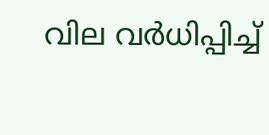വില വര്‍ധിപ്പിച്ച്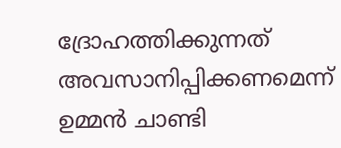ദ്രോഹത്തിക്കുന്നത് അവസാനിപ്പിക്കണമെന്ന് ഉമ്മന്‍ ചാണ്ടി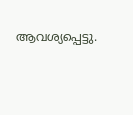ആവശ്യപ്പെട്ടു.